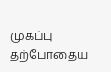முகப்பு
தற்போதைய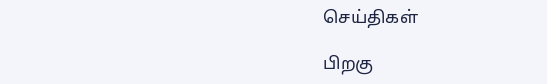செய்திகள்

பிறகு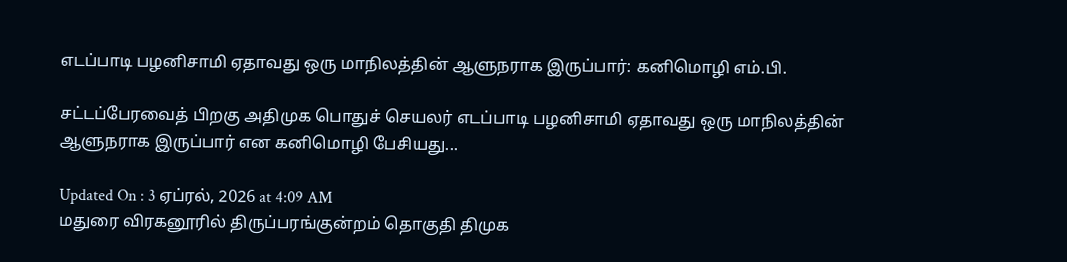எடப்பாடி பழனிசாமி ஏதாவது ஒரு மாநிலத்தின் ஆளுநராக இருப்பார்: கனிமொழி எம்.பி.

சட்டப்பேரவைத் பிறகு அதிமுக பொதுச் செயலர் எடப்பாடி பழனிசாமி ஏதாவது ஒரு மாநிலத்தின் ஆளுநராக இருப்பார் என கனிமொழி பேசியது...

Updated On : 3 ஏப்ரல், 2026 at 4:09 AM
மதுரை விரகனூரில் திருப்பரங்குன்றம் தொகுதி திமுக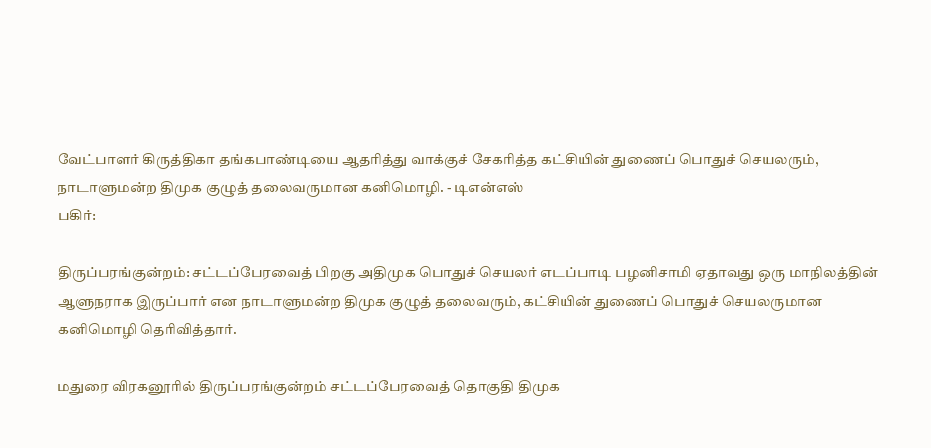வேட்பாளர் கிருத்திகா தங்கபாண்டியை ஆதரித்து வாக்குச் சேகரித்த கட்சியின் துணைப் பொதுச் செயலரும், நாடாளுமன்ற திமுக குழுத் தலைவருமான கனிமொழி. - டிஎன்எஸ்
பகிர்:

திருப்பரங்குன்றம்: சட்டப்பேரவைத் பிறகு அதிமுக பொதுச் செயலர் எடப்பாடி பழனிசாமி ஏதாவது ஒரு மாநிலத்தின் ஆளுநராக இருப்பார் என நாடாளுமன்ற திமுக குழுத் தலைவரும், கட்சியின் துணைப் பொதுச் செயலருமான கனிமொழி தெரிவித்தார்.

மதுரை விரகனூரில் திருப்பரங்குன்றம் சட்டப்பேரவைத் தொகுதி திமுக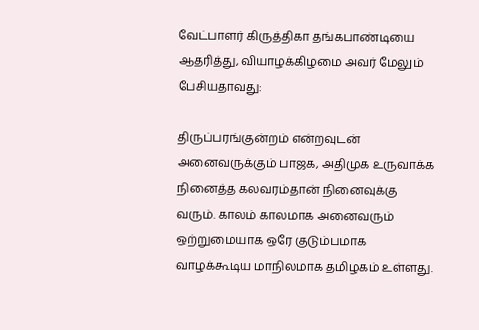வேட்பாளர் கிருத்திகா தங்கபாண்டியை ஆதரித்து, வியாழக்கிழமை அவர் மேலும் பேசியதாவது:

திருப்பரங்குன்றம் என்றவுடன் அனைவருக்கும் பாஜக, அதிமுக உருவாக்க நினைத்த கலவரம்தான் நினைவுக்கு வரும். காலம் காலமாக அனைவரும் ஒற்றுமையாக ஒரே குடும்பமாக வாழக்கூடிய மாநிலமாக தமிழகம் உள்ளது.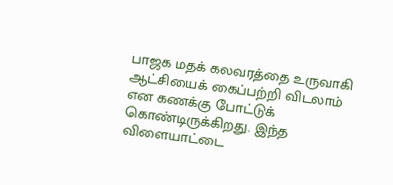பாஜக மதக் கலவரத்தை உருவாகி ஆட்சியைக் கைப்பற்றி விடலாம் என கணக்கு போட்டுக் கொண்டிருக்கிறது. இந்த விளையாட்டை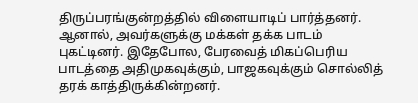திருப்பரங்குன்றத்தில் விளையாடிப் பார்த்தனர். ஆனால், அவர்களுக்கு மக்கள் தக்க பாடம் புகட்டினர். இதேபோல, பேரவைத் மிகப்பெரிய பாடத்தை அதிமுகவுக்கும், பாஜகவுக்கும் சொல்லித் தரக் காத்திருக்கின்றனர்.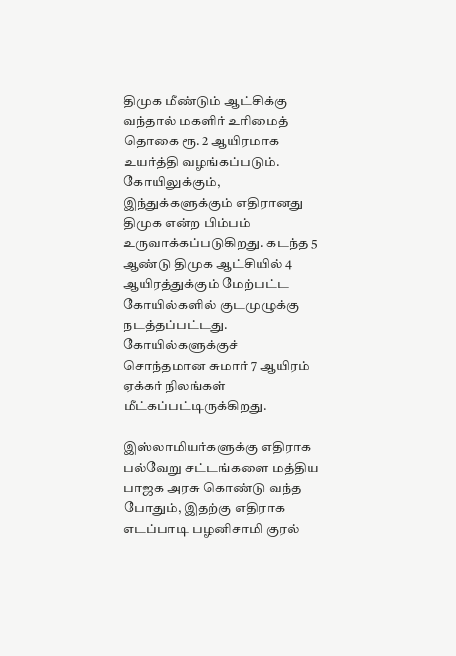திமுக மீண்டும் ஆட்சிக்கு வந்தால் மகளிர் உரிமைத் தொகை ரூ. 2 ஆயிரமாக உயர்த்தி வழங்கப்படும். கோயிலுக்கும், இந்துக்களுக்கும் எதிரானது திமுக என்ற பிம்பம் உருவாக்கப்படுகிறது. கடந்த 5 ஆண்டு திமுக ஆட்சியில் 4 ஆயிரத்துக்கும் மேற்பட்ட கோயில்களில் குடமுழுக்கு நடத்தப்பட்டது. கோயில்களுக்குச் சொந்தமான சுமார் 7 ஆயிரம் ஏக்கர் நிலங்கள் மீட்கப்பட்டிருக்கிறது.

இஸ்லாமியர்களுக்கு எதிராக பல்வேறு சட்டங்களை மத்திய பாஜக அரசு கொண்டு வந்த போதும், இதற்கு எதிராக எடப்பாடி பழனிசாமி குரல்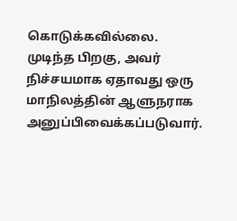கொடுக்கவில்லை. முடிந்த பிறகு, அவர் நிச்சயமாக ஏதாவது ஒரு மாநிலத்தின் ஆளுநராக அனுப்பிவைக்கப்படுவார்.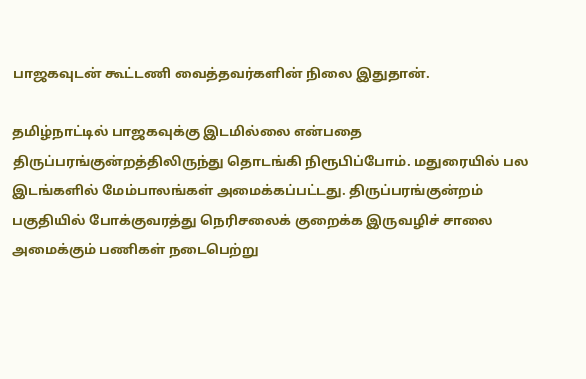பாஜகவுடன் கூட்டணி வைத்தவர்களின் நிலை இதுதான்.

தமிழ்நாட்டில் பாஜகவுக்கு இடமில்லை என்பதை திருப்பரங்குன்றத்திலிருந்து தொடங்கி நிரூபிப்போம். மதுரையில் பல இடங்களில் மேம்பாலங்கள் அமைக்கப்பட்டது. திருப்பரங்குன்றம் பகுதியில் போக்குவரத்து நெரிசலைக் குறைக்க இருவழிச் சாலை அமைக்கும் பணிகள் நடைபெற்று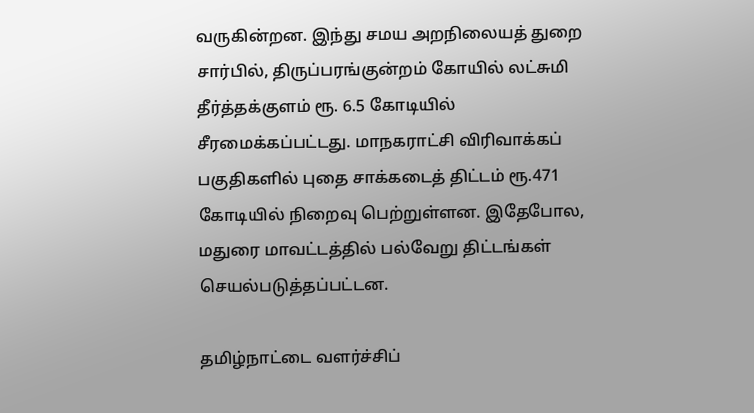வருகின்றன. இந்து சமய அறநிலையத் துறை சார்பில், திருப்பரங்குன்றம் கோயில் லட்சுமி தீர்த்தக்குளம் ரூ. 6.5 கோடியில் சீரமைக்கப்பட்டது. மாநகராட்சி விரிவாக்கப் பகுதிகளில் புதை சாக்கடைத் திட்டம் ரூ.471 கோடியில் நிறைவு பெற்றுள்ளன. இதேபோல, மதுரை மாவட்டத்தில் பல்வேறு திட்டங்கள் செயல்படுத்தப்பட்டன.

தமிழ்நாட்டை வளர்ச்சிப்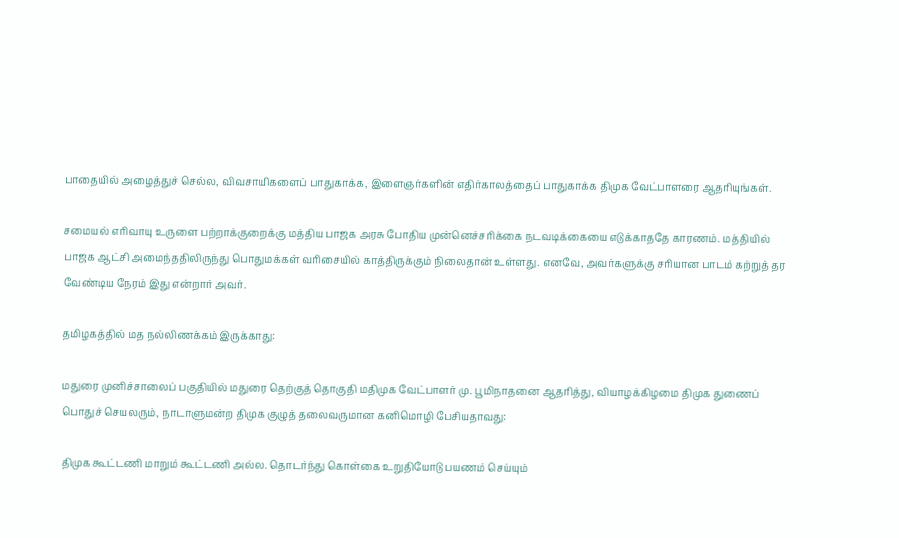பாதையில் அழைத்துச் செல்ல, விவசாயிகளைப் பாதுகாக்க, இளைஞர்களின் எதிர்காலத்தைப் பாதுகாக்க திமுக வேட்பாளரை ஆதரியுங்கள்.

சமையல் எரிவாயு உருளை பற்றாக்குறைக்கு மத்திய பாஜக அரசு போதிய முன்னெச்சரிக்கை நடவடிக்கையை எடுக்காததே காரணம். மத்தியில் பாஜக ஆட்சி அமைந்ததிலிருந்து பொதுமக்கள் வரிசையில் காத்திருக்கும் நிலைதான் உள்ளது. எனவே, அவர்களுக்கு சரியான பாடம் கற்றுத் தர வேண்டிய நேரம் இது என்றார் அவர்.

தமிழகத்தில் மத நல்லிணக்கம் இருக்காது:

மதுரை முனிச்சாலைப் பகுதியில் மதுரை தெற்குத் தொகுதி மதிமுக வேட்பாளர் மு. பூமிநாதனை ஆதரித்து, வியாழக்கிழமை திமுக துணைப் பொதுச் செயலரும், நாடாளுமன்ற திமுக குழுத் தலைவருமான கனிமொழி பேசியதாவது:

திமுக கூட்டணி மாறும் கூட்டணி அல்ல. தொடர்ந்து கொள்கை உறுதியோடு பயணம் செய்யும்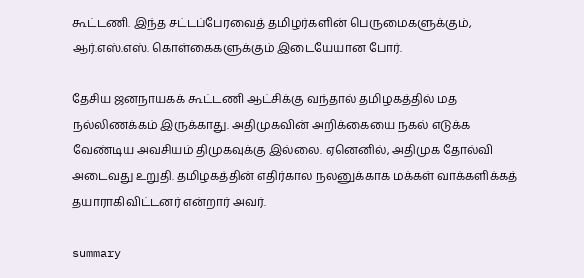கூட்டணி. இந்த சட்டப்பேரவைத் தமிழர்களின் பெருமைகளுக்கும், ஆர்.எஸ்.எஸ். கொள்கைகளுக்கும் இடையேயான போர்.

தேசிய ஜனநாயகக் கூட்டணி ஆட்சிக்கு வந்தால் தமிழகத்தில் மத நல்லிணக்கம் இருக்காது. அதிமுகவின் அறிக்கையை நகல் எடுக்க வேண்டிய அவசியம் திமுகவுக்கு இல்லை. ஏனெனில், அதிமுக தோல்வி அடைவது உறுதி. தமிழகத்தின் எதிர்கால நலனுக்காக மக்கள் வாக்களிக்கத் தயாராகிவிட்டனர் என்றார் அவர்.

summary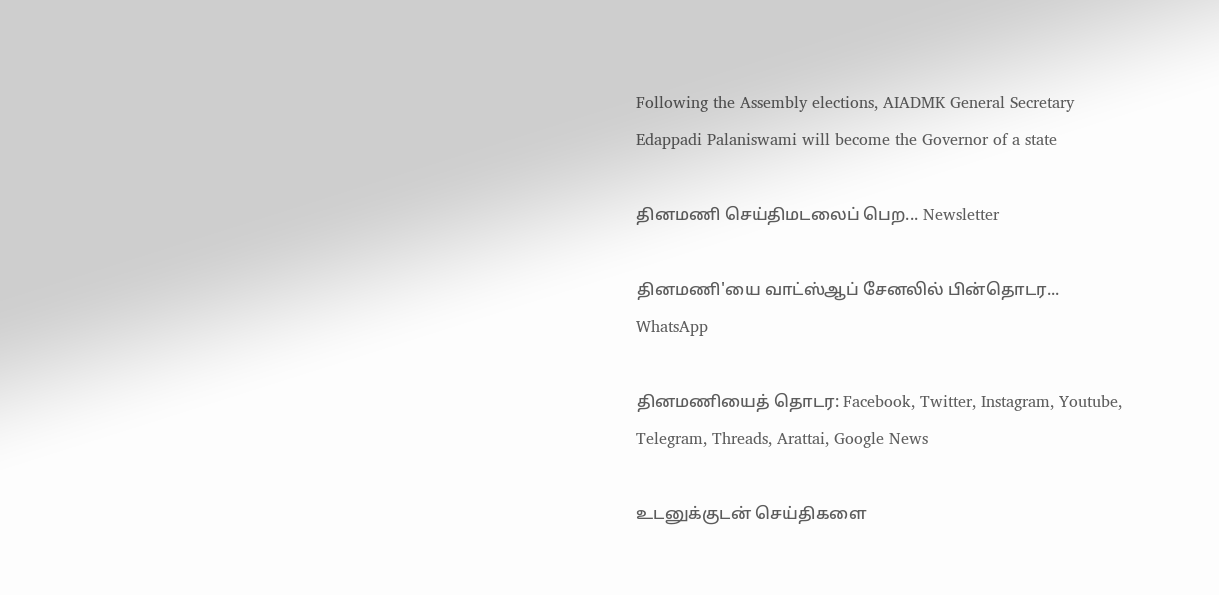Following the Assembly elections, AIADMK General Secretary Edappadi Palaniswami will become the Governor of a state

தினமணி செய்திமடலைப் பெற... Newsletter

தினமணி'யை வாட்ஸ்ஆப் சேனலில் பின்தொடர... WhatsApp

தினமணியைத் தொடர: Facebook, Twitter, Instagram, Youtube, Telegram, Threads, Arattai, Google News

உடனுக்குடன் செய்திகளை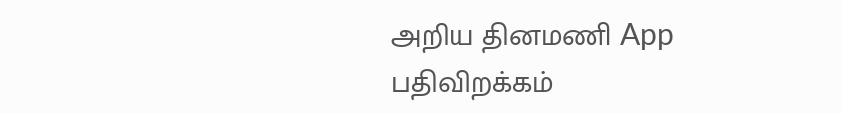அறிய தினமணி App பதிவிறக்கம்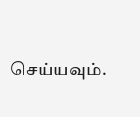செய்யவும்.